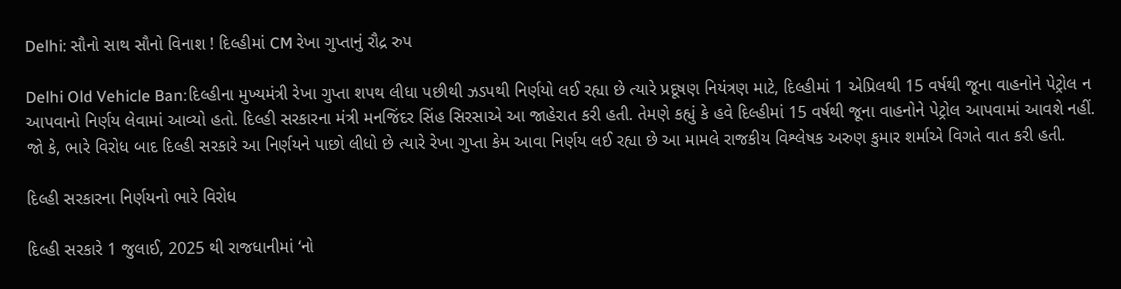Delhi: સૌનો સાથ સૌનો વિનાશ ! દિલ્હીમાં CM રેખા ગુપ્તાનું રૌદ્ર રુપ

Delhi Old Vehicle Ban:દિલ્હીના મુખ્યમંત્રી રેખા ગુપ્તા શપથ લીધા પછીથી ઝડપથી નિર્ણયો લઈ રહ્યા છે ત્યારે પ્રદૂષણ નિયંત્રણ માટે, દિલ્હીમાં 1 એપ્રિલથી 15 વર્ષથી જૂના વાહનોને પેટ્રોલ ન આપવાનો નિર્ણય લેવામાં આવ્યો હતો. દિલ્હી સરકારના મંત્રી મનજિંદર સિંહ સિરસાએ આ જાહેરાત કરી હતી. તેમણે કહ્યું કે હવે દિલ્હીમાં 15 વર્ષથી જૂના વાહનોને પેટ્રોલ આપવામાં આવશે નહીં. જો કે, ભારે વિરોધ બાદ દિલ્હી સરકારે આ નિર્ણયને પાછો લીધો છે ત્યારે રેખા ગુપ્તા કેમ આવા નિર્ણય લઈ રહ્યા છે આ મામલે રાજકીય વિશ્લેષક અરુણ કુમાર શર્માએ વિગતે વાત કરી હતી.

દિલ્હી સરકારના નિર્ણયનો ભારે વિરોધ

દિલ્હી સરકારે 1 જુલાઈ, 2025 થી રાજધાનીમાં ‘નો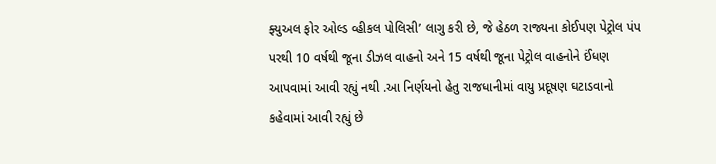ફ્યુઅલ ફોર ઓલ્ડ વ્હીકલ પોલિસી’ લાગુ કરી છે, જે હેઠળ રાજ્યના કોઈપણ પેટ્રોલ પંપ પરથી 10 વર્ષથી જૂના ડીઝલ વાહનો અને 15 વર્ષથી જૂના પેટ્રોલ વાહનોને ઈંધણ આપવામાં આવી રહ્યું નથી .આ નિર્ણયનો હેતુ રાજધાનીમાં વાયુ પ્રદૂષણ ઘટાડવાનો કહેવામાં આવી રહ્યું છે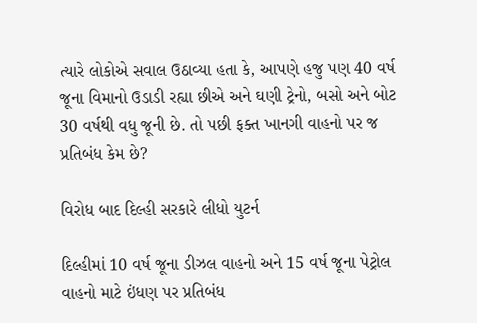ત્યારે લોકોએ સવાલ ઉઠાવ્યા હતા કે, આપણે હજુ પણ 40 વર્ષ જૂના વિમાનો ઉડાડી રહ્યા છીએ અને ઘણી ટ્રેનો, બસો અને બોટ 30 વર્ષથી વધુ જૂની છે. તો પછી ફક્ત ખાનગી વાહનો પર જ પ્રતિબંધ કેમ છે?

વિરોધ બાદ દિલ્હી સરકારે લીધો યુટર્ન

દિલ્હીમાં 10 વર્ષ જૂના ડીઝલ વાહનો અને 15 વર્ષ જૂના પેટ્રોલ વાહનો માટે ઇંધણ પર પ્રતિબંધ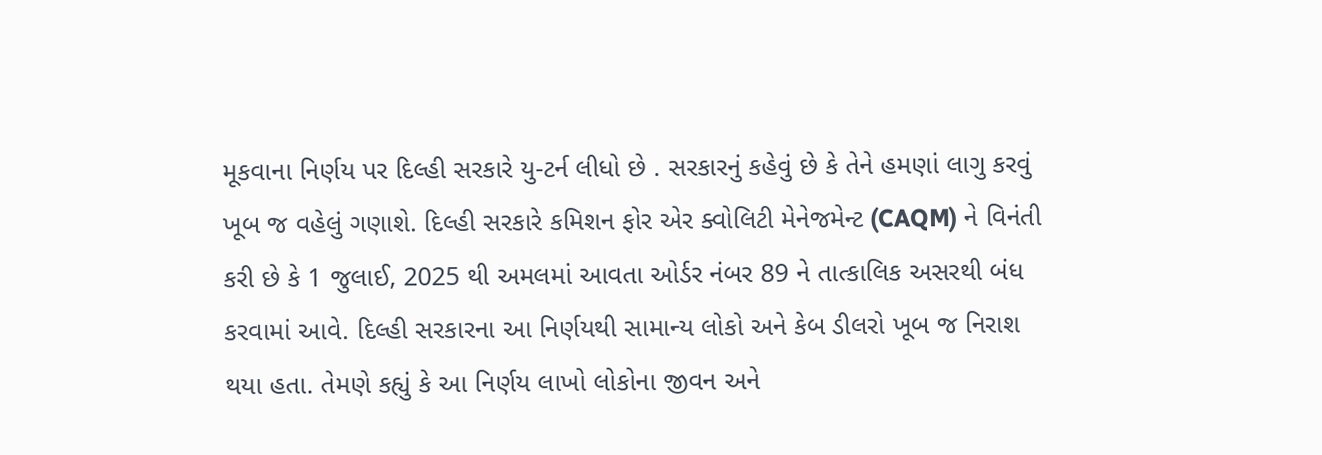મૂકવાના નિર્ણય પર દિલ્હી સરકારે યુ-ટર્ન લીધો છે . સરકારનું કહેવું છે કે તેને હમણાં લાગુ કરવું ખૂબ જ વહેલું ગણાશે. દિલ્હી સરકારે કમિશન ફોર એર ક્વોલિટી મેનેજમેન્ટ (CAQM) ને વિનંતી કરી છે કે 1 જુલાઈ, 2025 થી અમલમાં આવતા ઓર્ડર નંબર 89 ને તાત્કાલિક અસરથી બંધ કરવામાં આવે. દિલ્હી સરકારના આ નિર્ણયથી સામાન્ય લોકો અને કેબ ડીલરો ખૂબ જ નિરાશ થયા હતા. તેમણે કહ્યું કે આ નિર્ણય લાખો લોકોના જીવન અને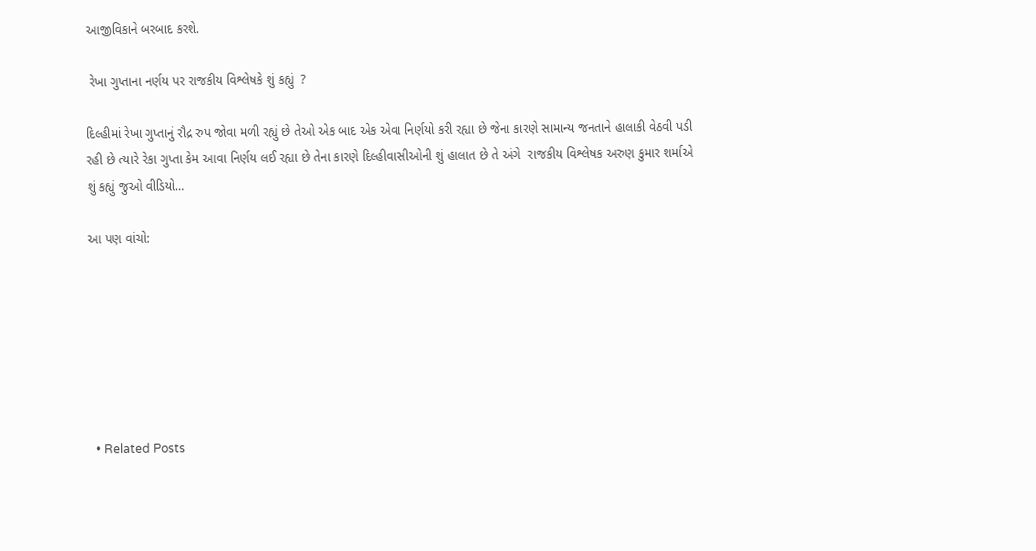આજીવિકાને બરબાદ કરશે.

 રેખા ગુપ્તાના નર્ણય પર રાજકીય વિશ્લેષકે શું કહ્યું  ?

દિલ્હીમાં રેખા ગુપ્તાનું રૌદ્ર રુપ જોવા મળી રહ્યું છે તેઓ એક બાદ એક એવા નિર્ણયો કરી રહ્યા છે જેના કારણે સામાન્ય જનતાને હાલાકી વેઠવી પડી રહી છે ત્યારે રેકા ગુપ્તા કેમ આવા નિર્ણય લઈ રહ્યા છે તેના કારણે દિલ્હીવાસીઓની શું હાલાત છે તે અંગે  રાજકીય વિશ્લેષક અરુણ કુમાર શર્માએ શું કહ્યું જુઓ વીડિયો…

આ પણ વાંચો:







  • Related Posts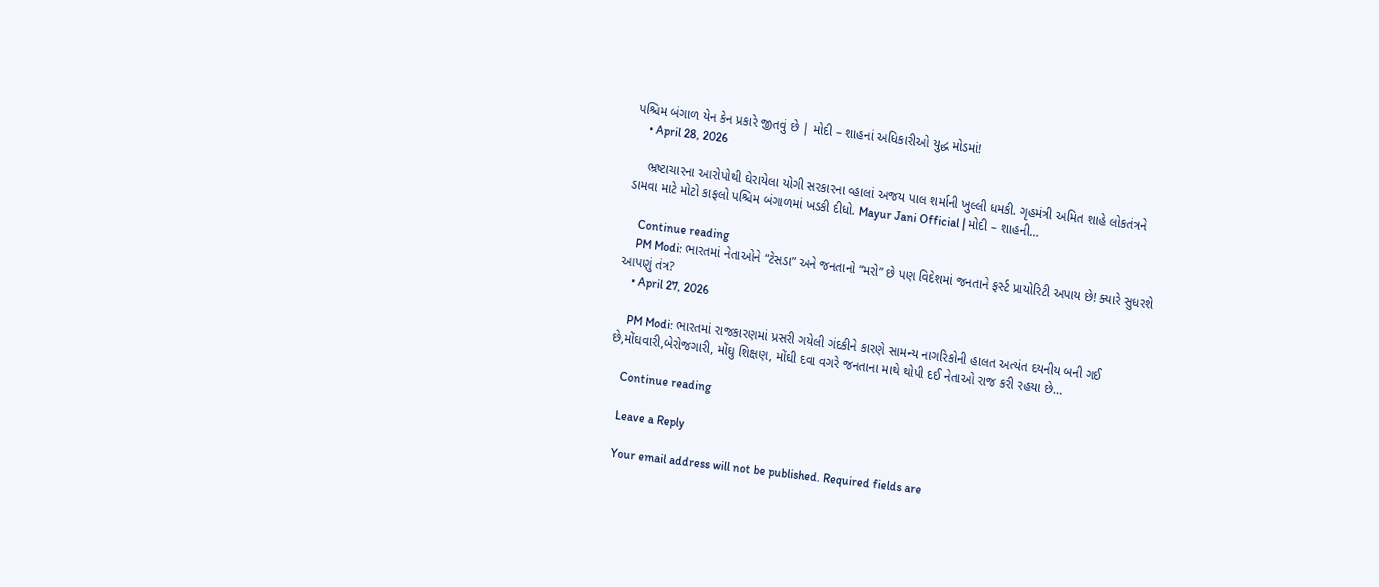પશ્ચિમ બંગાળ યેન કેન પ્રકારે જીતવું છે | મોદી – શાહનાં અધિકારીઓ યુદ્ધ મોડમાં!
    • April 28, 2026

    ભ્રષ્ટાચારના આરોપોથી ઘેરાયેલા યોગી સરકારના વ્હાલાં અજય પાલ શર્માની ખુલ્લી ધમકી. ગૃહમંત્રી અમિત શાહે લોકતંત્રને ડામવા માટે મોટો કાફલો પશ્ચિમ બંગાળમાં ખડકી દીધો. Mayur Jani Official | મોદી – શાહની…

    Continue reading
    PM Modi: ભારતમાં નેતાઓને “ટેસડા” અને જનતાનો “મરો” છે પણ વિદેશમાં જનતાને ફર્સ્ટ પ્રાયોરિટી અપાય છે! ક્યારે સુધરશે આપણું તંત્ર?
    • April 27, 2026

    PM Modi: ભારતમાં રાજકારણમાં પ્રસરી ગયેલી ગંદકીને કારણે સામન્ય નાગરિકોની હાલત અત્યંત દયનીય બની ગઈ છે,મોંઘવારી,બેરોજગારી, મોંઘુ શિક્ષણ, મોંઘી દવા વગરે જનતાના માથે થોપી દઈ નેતાઓ રાજ કરી રહયા છે…

    Continue reading

    Leave a Reply

    Your email address will not be published. Required fields are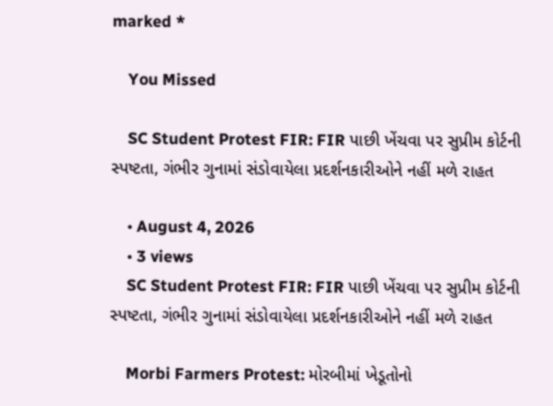marked *

    You Missed

    SC Student Protest FIR: FIR પાછી ખેંચવા પર સુપ્રીમ કોર્ટની સ્પષ્ટતા, ગંભીર ગુનામાં સંડોવાયેલા પ્રદર્શનકારીઓને નહીં મળે રાહત

    • August 4, 2026
    • 3 views
    SC Student Protest FIR: FIR પાછી ખેંચવા પર સુપ્રીમ કોર્ટની સ્પષ્ટતા, ગંભીર ગુનામાં સંડોવાયેલા પ્રદર્શનકારીઓને નહીં મળે રાહત

    Morbi Farmers Protest: મોરબીમાં ખેડૂતોનો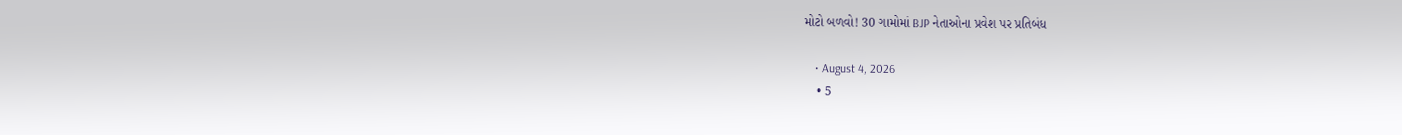મોટો બળવો! 30 ગામોમાં BJP નેતાઓના પ્રવેશ પર પ્રતિબંધ

    • August 4, 2026
    • 5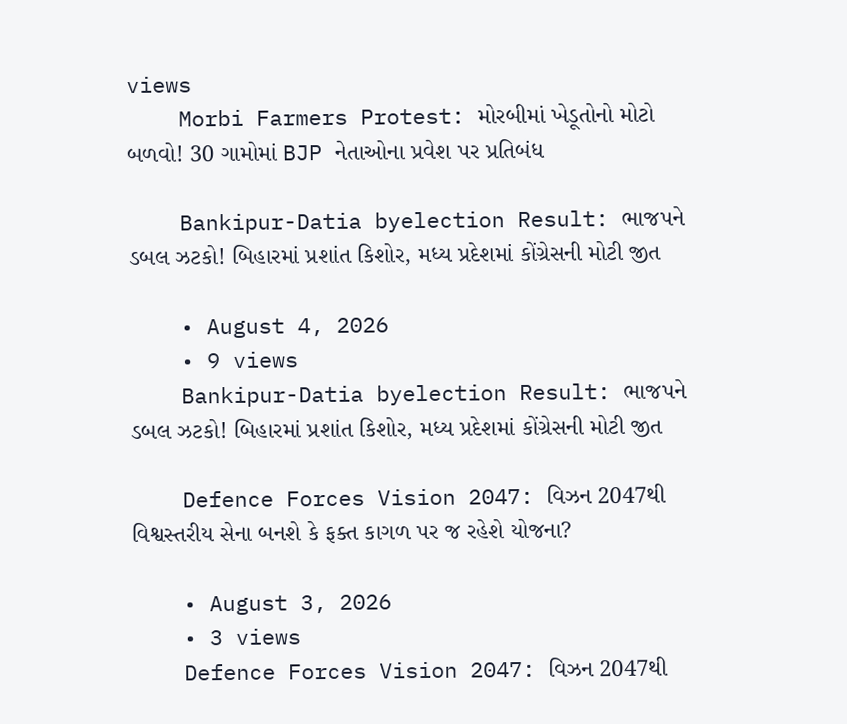views
    Morbi Farmers Protest: મોરબીમાં ખેડૂતોનો મોટો બળવો! 30 ગામોમાં BJP નેતાઓના પ્રવેશ પર પ્રતિબંધ

    Bankipur-Datia byelection Result: ભાજપને ડબલ ઝટકો! બિહારમાં પ્રશાંત કિશોર, મધ્ય પ્રદેશમાં કોંગ્રેસની મોટી જીત

    • August 4, 2026
    • 9 views
    Bankipur-Datia byelection Result: ભાજપને ડબલ ઝટકો! બિહારમાં પ્રશાંત કિશોર, મધ્ય પ્રદેશમાં કોંગ્રેસની મોટી જીત

    Defence Forces Vision 2047: વિઝન 2047થી વિશ્વસ્તરીય સેના બનશે કે ફક્ત કાગળ પર જ રહેશે યોજના?

    • August 3, 2026
    • 3 views
    Defence Forces Vision 2047: વિઝન 2047થી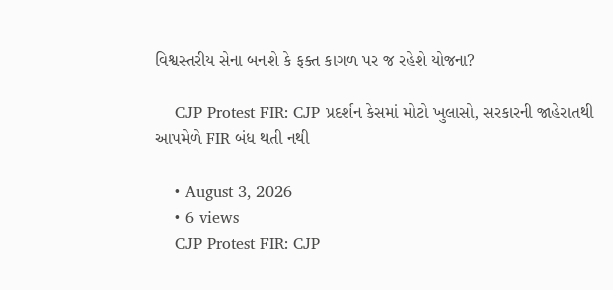વિશ્વસ્તરીય સેના બનશે કે ફક્ત કાગળ પર જ રહેશે યોજના?

    CJP Protest FIR: CJP પ્રદર્શન કેસમાં મોટો ખુલાસો, સરકારની જાહેરાતથી આપમેળે FIR બંધ થતી નથી

    • August 3, 2026
    • 6 views
    CJP Protest FIR: CJP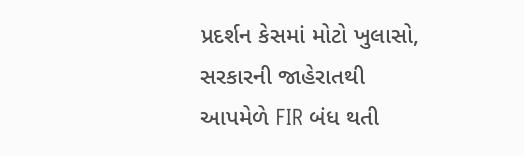પ્રદર્શન કેસમાં મોટો ખુલાસો, સરકારની જાહેરાતથી આપમેળે FIR બંધ થતી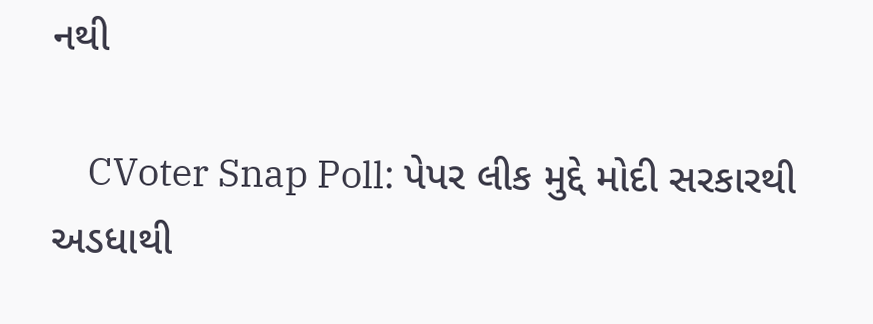નથી

    CVoter Snap Poll: પેપર લીક મુદ્દે મોદી સરકારથી અડધાથી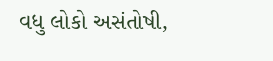વધુ લોકો અસંતોષી,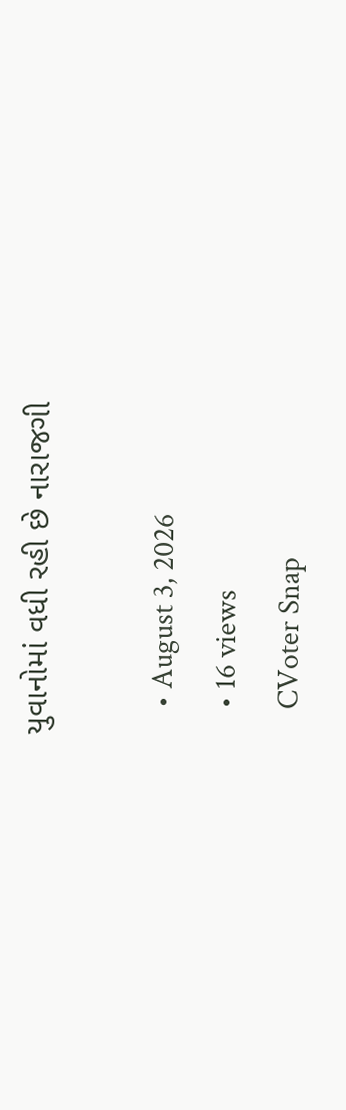યુવાનોમાં વધી રહી છે નારાજગી

    • August 3, 2026
    • 16 views
    CVoter Snap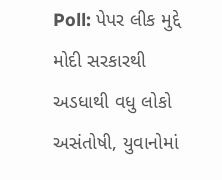Poll: પેપર લીક મુદ્દે મોદી સરકારથી અડધાથી વધુ લોકો અસંતોષી, યુવાનોમાં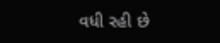વધી રહી છે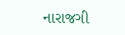નારાજગી